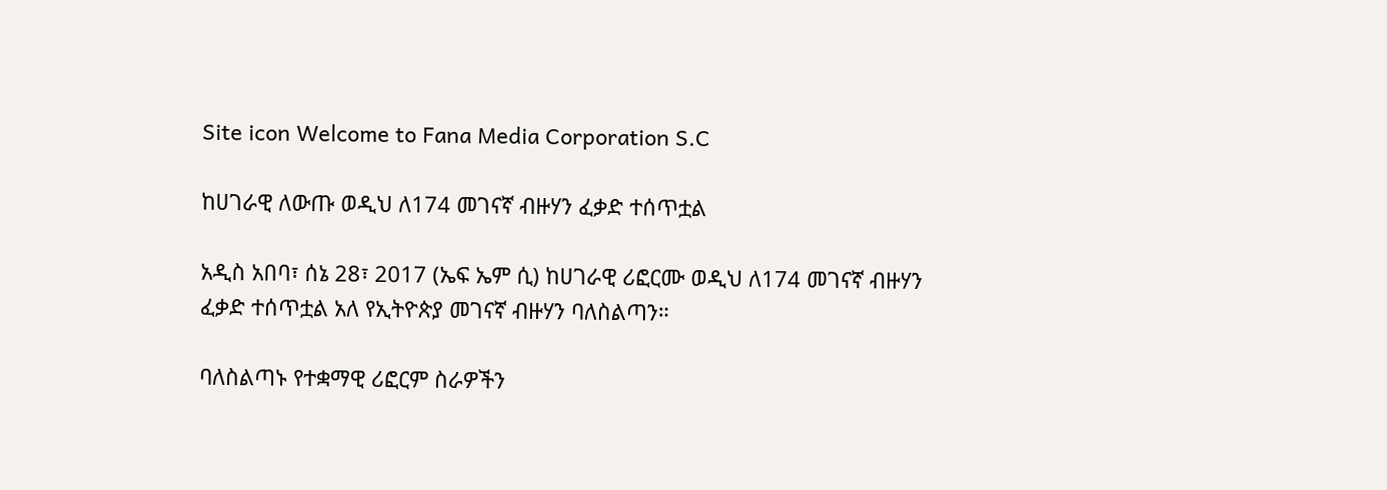Site icon Welcome to Fana Media Corporation S.C

ከሀገራዊ ለውጡ ወዲህ ለ174 መገናኛ ብዙሃን ፈቃድ ተሰጥቷል

አዲስ አበባ፣ ሰኔ 28፣ 2017 (ኤፍ ኤም ሲ) ከሀገራዊ ሪፎርሙ ወዲህ ለ174 መገናኛ ብዙሃን ፈቃድ ተሰጥቷል አለ የኢትዮጵያ መገናኛ ብዙሃን ባለስልጣን።

ባለስልጣኑ የተቋማዊ ሪፎርም ስራዎችን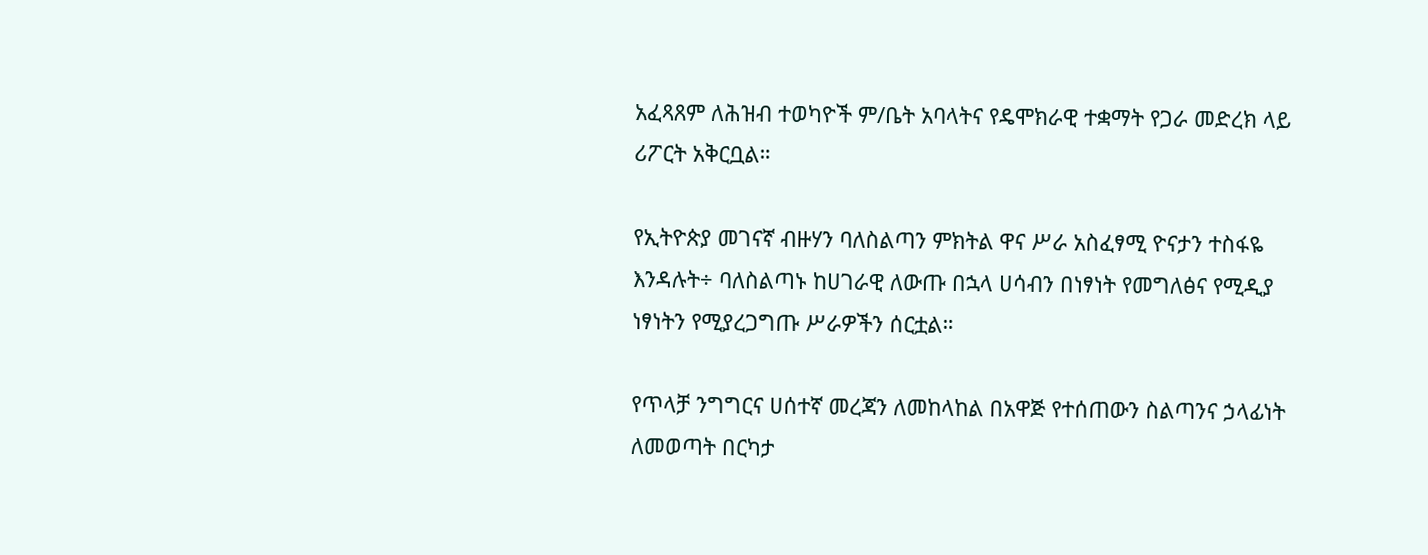አፈጻጸም ለሕዝብ ተወካዮች ም/ቤት አባላትና የዴሞክራዊ ተቋማት የጋራ መድረክ ላይ ሪፖርት አቅርቧል።

የኢትዮጵያ መገናኛ ብዙሃን ባለስልጣን ምክትል ዋና ሥራ አስፈፃሚ ዮናታን ተስፋዬ እንዳሉት÷ ባለስልጣኑ ከሀገራዊ ለውጡ በኋላ ሀሳብን በነፃነት የመግለፅና የሚዲያ ነፃነትን የሚያረጋግጡ ሥራዎችን ሰርቷል።

የጥላቻ ንግግርና ሀሰተኛ መረጃን ለመከላከል በአዋጅ የተሰጠውን ስልጣንና ኃላፊነት ለመወጣት በርካታ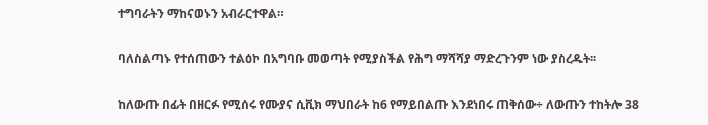ተግባራትን ማከናወኑን አብራርተዋል።

ባለስልጣኑ የተሰጠውን ተልዕኮ በአግባቡ መወጣት የሚያስችል የሕግ ማሻሻያ ማድረጉንም ነው ያስረዱት፡፡

ከለውጡ በፊት በዘርፉ የሚሰሩ የሙያና ሲቪክ ማህበራት ከ6 የማይበልጡ እንደነበሩ ጠቅሰው÷ ለውጡን ተከትሎ 38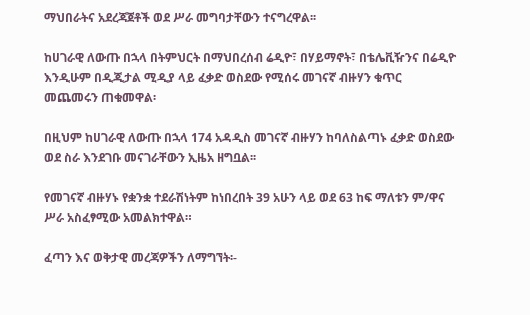ማህበራትና አደረጃጀቶች ወደ ሥራ መግባታቸውን ተናግረዋል፡፡

ከሀገራዊ ለውጡ በኋላ በትምህርት በማህበረሰብ ሬዲዮ፣ በሃይማኖት፣ በቴሌቪዥንና በሬዲዮ እንዲሁም በዲጂታል ሚዲያ ላይ ፈቃድ ወስደው የሚሰሩ መገናኛ ብዙሃን ቁጥር መጨመሩን ጠቁመዋል፡

በዚህም ከሀገራዊ ለውጡ በኋላ 174 አዳዲስ መገናኛ ብዙሃን ከባለስልጣኑ ፈቃድ ወስደው ወደ ስራ እንደገቡ መናገራቸውን ኢዜአ ዘግቧል፡፡

የመገናኛ ብዙሃኑ የቋንቋ ተደራሽነትም ከነበረበት 39 አሁን ላይ ወደ 63 ከፍ ማለቱን ም/ዋና ሥራ አስፈፃሚው አመልክተዋል።

ፈጣን እና ወቅታዊ መረጃዎችን ለማግኘት፡-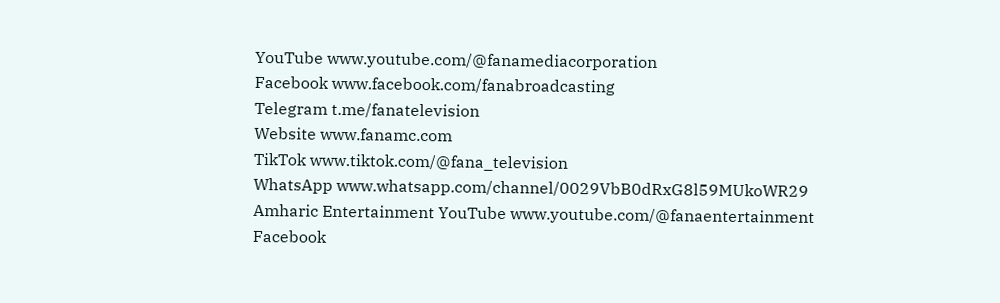YouTube www.youtube.com/@fanamediacorporation
Facebook www.facebook.com/fanabroadcasting
Telegram t.me/fanatelevision
Website www.fanamc.com
TikTok www.tiktok.com/@fana_television
WhatsApp www.whatsapp.com/channel/0029VbB0dRxG8l59MUkoWR29
Amharic Entertainment YouTube www.youtube.com/@fanaentertainment
Facebook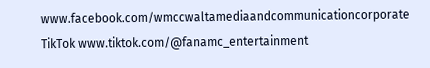www.facebook.com/wmccwaltamediaandcommunicationcorporate
TikTok www.tiktok.com/@fanamc_entertainment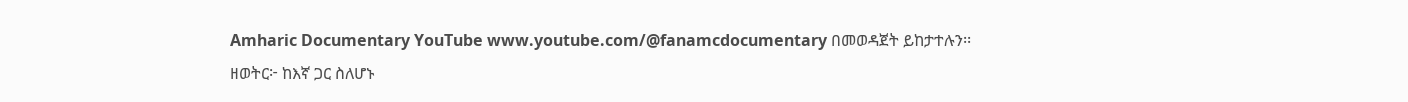Amharic Documentary YouTube www.youtube.com/@fanamcdocumentary በመወዳጀት ይከታተሉን፡፡
ዘወትር፦ ከእኛ ጋር ስለሆኑ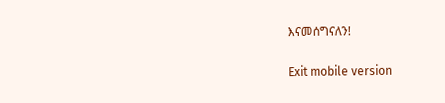እናመሰግናለን!

Exit mobile version